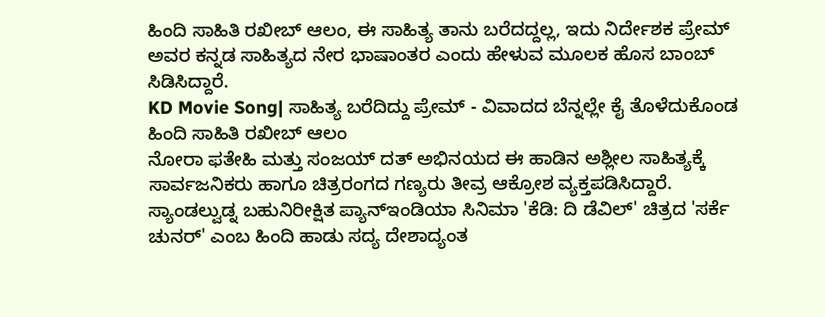ಹಿಂದಿ ಸಾಹಿತಿ ರಖೀಬ್ ಆಲಂ, ಈ ಸಾಹಿತ್ಯ ತಾನು ಬರೆದದ್ದಲ್ಲ, ಇದು ನಿರ್ದೇಶಕ ಪ್ರೇಮ್ ಅವರ ಕನ್ನಡ ಸಾಹಿತ್ಯದ ನೇರ ಭಾಷಾಂತರ ಎಂದು ಹೇಳುವ ಮೂಲಕ ಹೊಸ ಬಾಂಬ್ ಸಿಡಿಸಿದ್ದಾರೆ.
KD Movie Song| ಸಾಹಿತ್ಯ ಬರೆದಿದ್ದು ಪ್ರೇಮ್ - ವಿವಾದದ ಬೆನ್ನಲ್ಲೇ ಕೈ ತೊಳೆದುಕೊಂಡ ಹಿಂದಿ ಸಾಹಿತಿ ರಖೀಬ್ ಆಲಂ
ನೋರಾ ಫತೇಹಿ ಮತ್ತು ಸಂಜಯ್ ದತ್ ಅಭಿನಯದ ಈ ಹಾಡಿನ ಅಶ್ಲೀಲ ಸಾಹಿತ್ಯಕ್ಕೆ ಸಾರ್ವಜನಿಕರು ಹಾಗೂ ಚಿತ್ರರಂಗದ ಗಣ್ಯರು ತೀವ್ರ ಆಕ್ರೋಶ ವ್ಯಕ್ತಪಡಿಸಿದ್ದಾರೆ.
ಸ್ಯಾಂಡಲ್ವುಡ್ನ ಬಹುನಿರೀಕ್ಷಿತ ಪ್ಯಾನ್ಇಂಡಿಯಾ ಸಿನಿಮಾ 'ಕೆಡಿ: ದಿ ಡೆವಿಲ್' ಚಿತ್ರದ 'ಸರ್ಕೆ ಚುನರ್' ಎಂಬ ಹಿಂದಿ ಹಾಡು ಸದ್ಯ ದೇಶಾದ್ಯಂತ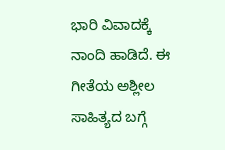ಭಾರಿ ವಿವಾದಕ್ಕೆ ನಾಂದಿ ಹಾಡಿದೆ. ಈ ಗೀತೆಯ ಅಶ್ಲೀಲ ಸಾಹಿತ್ಯದ ಬಗ್ಗೆ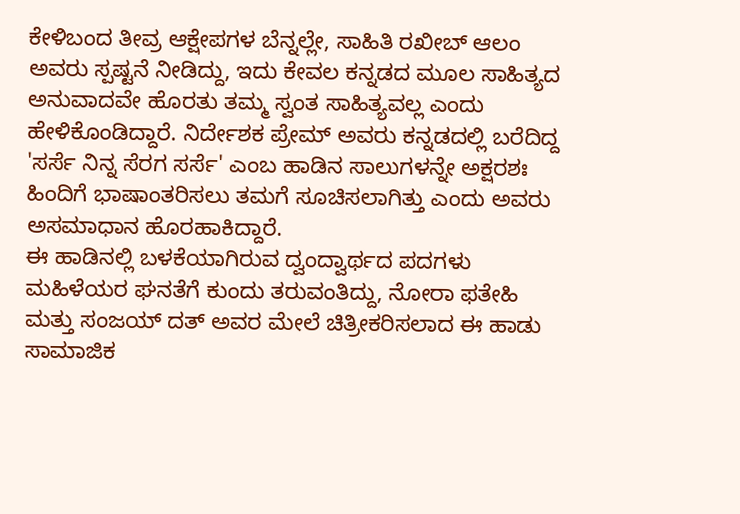ಕೇಳಿಬಂದ ತೀವ್ರ ಆಕ್ಷೇಪಗಳ ಬೆನ್ನಲ್ಲೇ, ಸಾಹಿತಿ ರಖೀಬ್ ಆಲಂ ಅವರು ಸ್ಪಷ್ಟನೆ ನೀಡಿದ್ದು, ಇದು ಕೇವಲ ಕನ್ನಡದ ಮೂಲ ಸಾಹಿತ್ಯದ ಅನುವಾದವೇ ಹೊರತು ತಮ್ಮ ಸ್ವಂತ ಸಾಹಿತ್ಯವಲ್ಲ ಎಂದು ಹೇಳಿಕೊಂಡಿದ್ದಾರೆ. ನಿರ್ದೇಶಕ ಪ್ರೇಮ್ ಅವರು ಕನ್ನಡದಲ್ಲಿ ಬರೆದಿದ್ದ 'ಸರ್ಸೆ ನಿನ್ನ ಸೆರಗ ಸರ್ಸೆ' ಎಂಬ ಹಾಡಿನ ಸಾಲುಗಳನ್ನೇ ಅಕ್ಷರಶಃ ಹಿಂದಿಗೆ ಭಾಷಾಂತರಿಸಲು ತಮಗೆ ಸೂಚಿಸಲಾಗಿತ್ತು ಎಂದು ಅವರು ಅಸಮಾಧಾನ ಹೊರಹಾಕಿದ್ದಾರೆ.
ಈ ಹಾಡಿನಲ್ಲಿ ಬಳಕೆಯಾಗಿರುವ ದ್ವಂದ್ವಾರ್ಥದ ಪದಗಳು ಮಹಿಳೆಯರ ಘನತೆಗೆ ಕುಂದು ತರುವಂತಿದ್ದು, ನೋರಾ ಫತೇಹಿ ಮತ್ತು ಸಂಜಯ್ ದತ್ ಅವರ ಮೇಲೆ ಚಿತ್ರೀಕರಿಸಲಾದ ಈ ಹಾಡು ಸಾಮಾಜಿಕ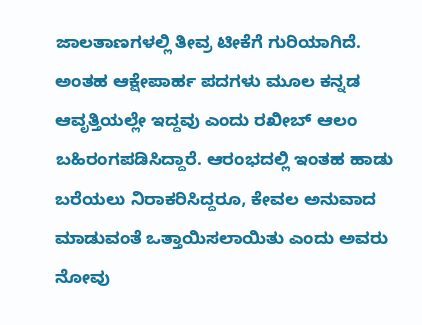ಜಾಲತಾಣಗಳಲ್ಲಿ ತೀವ್ರ ಟೀಕೆಗೆ ಗುರಿಯಾಗಿದೆ. ಅಂತಹ ಆಕ್ಷೇಪಾರ್ಹ ಪದಗಳು ಮೂಲ ಕನ್ನಡ ಆವೃತ್ತಿಯಲ್ಲೇ ಇದ್ದವು ಎಂದು ರಖೀಬ್ ಆಲಂ ಬಹಿರಂಗಪಡಿಸಿದ್ದಾರೆ. ಆರಂಭದಲ್ಲಿ ಇಂತಹ ಹಾಡು ಬರೆಯಲು ನಿರಾಕರಿಸಿದ್ದರೂ, ಕೇವಲ ಅನುವಾದ ಮಾಡುವಂತೆ ಒತ್ತಾಯಿಸಲಾಯಿತು ಎಂದು ಅವರು ನೋವು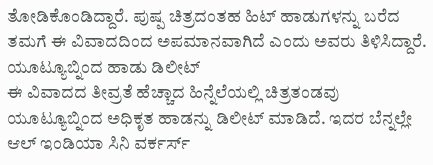ತೋಡಿಕೊಂಡಿದ್ದಾರೆ. ಪುಷ್ಪ ಚಿತ್ರದಂತಹ ಹಿಟ್ ಹಾಡುಗಳನ್ನು ಬರೆದ ತಮಗೆ ಈ ವಿವಾದದಿಂದ ಅಪಮಾನವಾಗಿದೆ ಎಂದು ಅವರು ತಿಳಿಸಿದ್ದಾರೆ.
ಯೂಟ್ಯೂಬ್ನಿಂದ ಹಾಡು ಡಿಲೀಟ್
ಈ ವಿವಾದದ ತೀವ್ರತೆ ಹೆಚ್ಚಾದ ಹಿನ್ನೆಲೆಯಲ್ಲಿ ಚಿತ್ರತಂಡವು ಯೂಟ್ಯೂಬ್ನಿಂದ ಅಧಿಕೃತ ಹಾಡನ್ನು ಡಿಲೀಟ್ ಮಾಡಿದೆ. ಇದರ ಬೆನ್ನಲ್ಲೇ ಆಲ್ ಇಂಡಿಯಾ ಸಿನಿ ವರ್ಕರ್ಸ್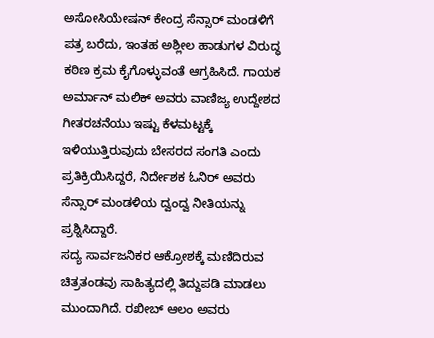ಅಸೋಸಿಯೇಷನ್ ಕೇಂದ್ರ ಸೆನ್ಸಾರ್ ಮಂಡಳಿಗೆ ಪತ್ರ ಬರೆದು, ಇಂತಹ ಅಶ್ಲೀಲ ಹಾಡುಗಳ ವಿರುದ್ಧ ಕಠಿಣ ಕ್ರಮ ಕೈಗೊಳ್ಳುವಂತೆ ಆಗ್ರಹಿಸಿದೆ. ಗಾಯಕ ಅರ್ಮಾನ್ ಮಲಿಕ್ ಅವರು ವಾಣಿಜ್ಯ ಉದ್ದೇಶದ ಗೀತರಚನೆಯು ಇಷ್ಟು ಕೆಳಮಟ್ಟಕ್ಕೆ ಇಳಿಯುತ್ತಿರುವುದು ಬೇಸರದ ಸಂಗತಿ ಎಂದು ಪ್ರತಿಕ್ರಿಯಿಸಿದ್ದರೆ, ನಿರ್ದೇಶಕ ಓನಿರ್ ಅವರು ಸೆನ್ಸಾರ್ ಮಂಡಳಿಯ ದ್ವಂದ್ವ ನೀತಿಯನ್ನು ಪ್ರಶ್ನಿಸಿದ್ದಾರೆ.
ಸದ್ಯ ಸಾರ್ವಜನಿಕರ ಆಕ್ರೋಶಕ್ಕೆ ಮಣಿದಿರುವ ಚಿತ್ರತಂಡವು ಸಾಹಿತ್ಯದಲ್ಲಿ ತಿದ್ದುಪಡಿ ಮಾಡಲು ಮುಂದಾಗಿದೆ. ರಖೀಬ್ ಆಲಂ ಅವರು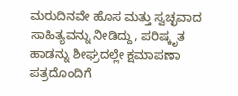ಮರುದಿನವೇ ಹೊಸ ಮತ್ತು ಸ್ವಚ್ಛವಾದ ಸಾಹಿತ್ಯವನ್ನು ನೀಡಿದ್ದು, ಪರಿಷ್ಕೃತ ಹಾಡನ್ನು ಶೀಘ್ರದಲ್ಲೇ ಕ್ಷಮಾಪಣಾ ಪತ್ರದೊಂದಿಗೆ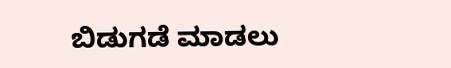ಬಿಡುಗಡೆ ಮಾಡಲು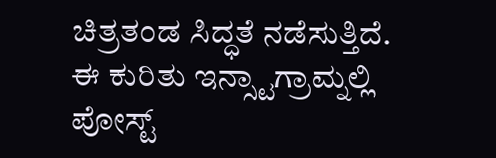ಚಿತ್ರತಂಡ ಸಿದ್ಧತೆ ನಡೆಸುತ್ತಿದೆ. ಈ ಕುರಿತು ಇನ್ಸ್ಟಾಗ್ರಾಮ್ನಲ್ಲಿ ಪೋಸ್ಟ್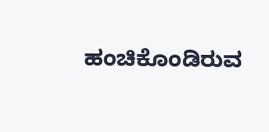ಹಂಚಿಕೊಂಡಿರುವ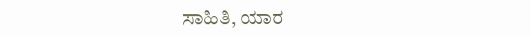ಸಾಹಿತಿ, ಯಾರ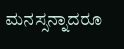ಮನಸ್ಸನ್ನಾದರೂ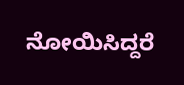ನೋಯಿಸಿದ್ದರೆ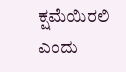ಕ್ಷಮೆಯಿರಲಿ ಎಂದು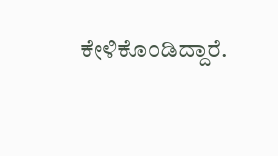ಕೇಳಿಕೊಂಡಿದ್ದಾರೆ.